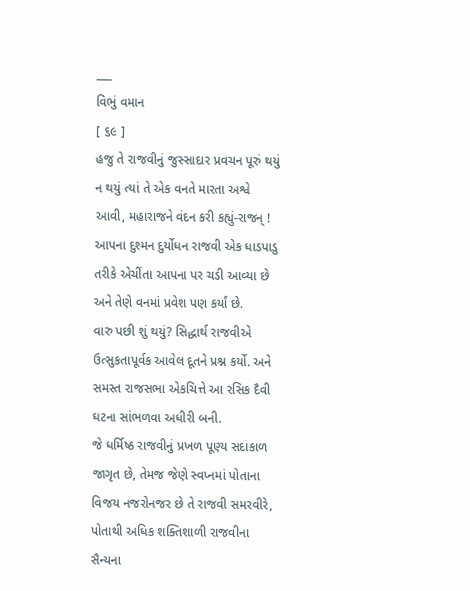___
વિભું વમાન
[ ૬૯ ]
હજુ તે રાજવીનું જુસ્સાદાર પ્રવચન પૂરું થયું ન થયું ત્યાં તે એક વનતે મારતા અશ્વે આવી, મહારાજને વંદન કરી કહ્યું-રાજન્ ! આપના દુશ્મન દુર્યોધન રાજવી એક ધાડપાડુ તરીકે એચીંતા આપના પર ચડી આવ્યા છે અને તેણે વનમાં પ્રવેશ પણ કર્યાં છે.
વારુ પછી શું થયું? સિદ્ધાર્થ રાજવીએ ઉત્સુકતાપૂર્વક આવેલ દૂતને પ્રશ્ન કર્યો. અને સમસ્ત રાજસભા એકચિત્તે આ રસિક દૈવી ઘટના સાંભળવા અધીરી બની.
જે ધર્મિષ્ઠ રાજવીનું પ્રખળ પૂણ્ય સદાકાળ જાગૃત છે, તેમજ જેણે સ્વપ્નમાં પોતાના વિજય નજરોનજર છે તે રાજવી સમરવીરે, પોતાથી અધિક શક્તિશાળી રાજવીના સૈન્યના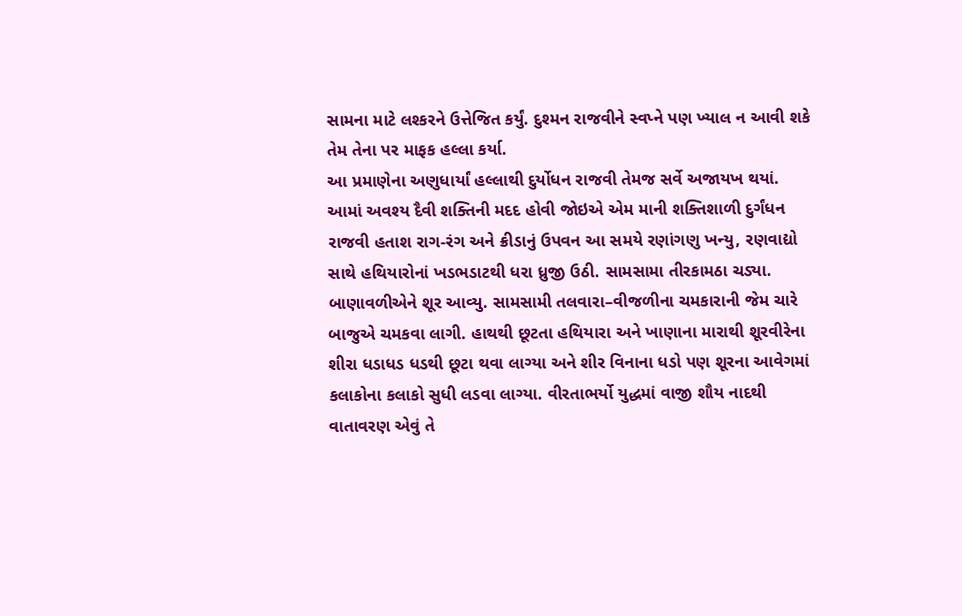સામના માટે લશ્કરને ઉત્તેજિત કર્યું. દુશ્મન રાજવીને સ્વપ્ને પણ ખ્યાલ ન આવી શકે તેમ તેના પર માફક હલ્લા કર્યા.
આ પ્રમાણેના અણુધાર્યાં હલ્લાથી દુર્યોધન રાજવી તેમજ સર્વે અજાયખ થયાં. આમાં અવશ્ય દૈવી શક્તિની મદદ હોવી જોઇએ એમ માની શક્તિશાળી દુર્ગંધન રાજવી હતાશ રાગ-રંગ અને ક્રીડાનું ઉપવન આ સમયે રણાંગણુ ખન્યુ, રણવાદ્યો સાથે હથિયારોનાં ખડભડાટથી ધરા ધ્રુજી ઉઠી. સામસામા તીરકામઠા ચડ્યા. બાણાવળીએને શૂર આવ્યુ. સામસામી તલવારા–વીજળીના ચમકારાની જેમ ચારે બાજુએ ચમકવા લાગી. હાથથી છૂટતા હથિયારા અને ખાણાના મારાથી શૂરવીરેના શીરા ધડાધડ ધડથી છૂટા થવા લાગ્યા અને શીર વિનાના ધડો પણ શૂરના આવેગમાં કલાકોના કલાકો સુધી લડવા લાગ્યા. વીરતાભર્યો યુદ્ધમાં વાજી શૌય નાદથી વાતાવરણ એવું તે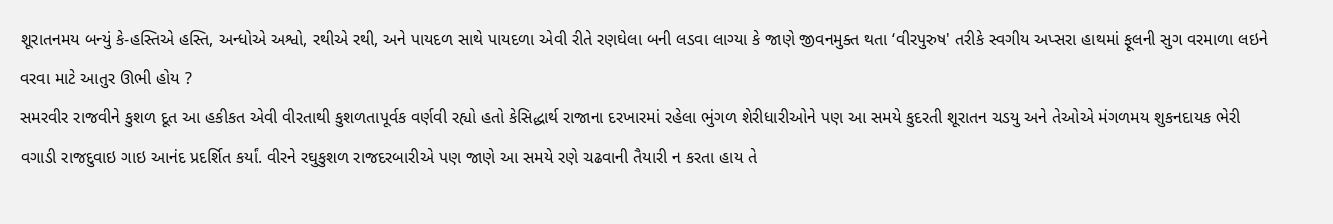શૂરાતનમય બન્યું કે-હસ્તિએ હસ્તિ, અન્ધોએ અશ્વો, રથીએ રથી, અને પાયદળ સાથે પાયદળા એવી રીતે રણઘેલા બની લડવા લાગ્યા કે જાણે જીવનમુક્ત થતા ‘વીરપુરુષ' તરીકે સ્વગીય અપ્સરા હાથમાં ફૂલની સુગ વરમાળા લઇને વરવા માટે આતુર ઊભી હોય ?
સમરવીર રાજવીને કુશળ દૂત આ હકીકત એવી વીરતાથી કુશળતાપૂર્વક વર્ણવી રહ્યો હતો કેસિદ્ધાર્થ રાજાના દરખારમાં રહેલા ભુંગળ શેરીધારીઓને પણ આ સમયે કુદરતી શૂરાતન ચડયુ અને તેઓએ મંગળમય શુકનદાયક ભેરી વગાડી રાજદુવાઇ ગાઇ આનંદ પ્રદર્શિત કર્યાં. વીરને રઘુકુશળ રાજદરબારીએ પણ જાણે આ સમયે રણે ચઢવાની તૈયારી ન કરતા હાય તે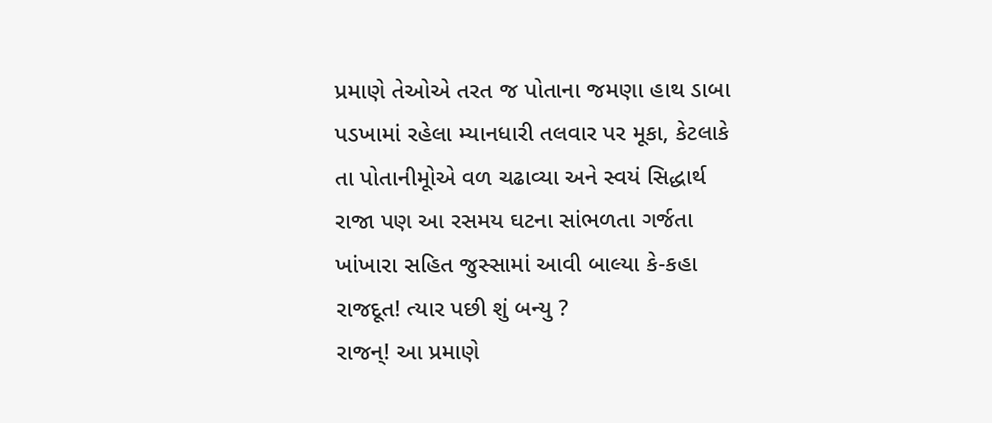પ્રમાણે તેઓએ તરત જ પોતાના જમણા હાથ ડાબા પડખામાં રહેલા મ્યાનધારી તલવાર પર મૂકા, કેટલાકે તા પોતાનીમૂોએ વળ ચઢાવ્યા અને સ્વયં સિદ્ધાર્થ રાજા પણ આ રસમય ઘટના સાંભળતા ગર્જતા ખાંખારા સહિત જુસ્સામાં આવી બાલ્યા કે-કહા રાજદૂત! ત્યાર પછી શું બન્યુ ?
રાજન્! આ પ્રમાણે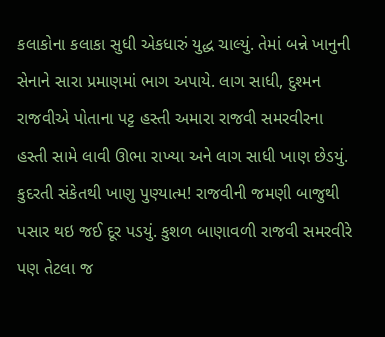કલાકોના કલાકા સુધી એકધારું યુદ્ધ ચાલ્યું. તેમાં બન્ને ખાનુની સેનાને સારા પ્રમાણમાં ભાગ અપાયે. લાગ સાધી, દુશ્મન રાજવીએ પોતાના પટ્ટ હસ્તી અમારા રાજવી સમરવીરના હસ્તી સામે લાવી ઊભા રાખ્યા અને લાગ સાધી ખાણ છેડયું. કુદરતી સંકેતથી ખાણુ પુણ્યાત્મ! રાજવીની જમણી બાજુથી પસાર થઇ જઈ દૂર પડયું. કુશળ બાણાવળી રાજવી સમરવીરે પણ તેટલા જ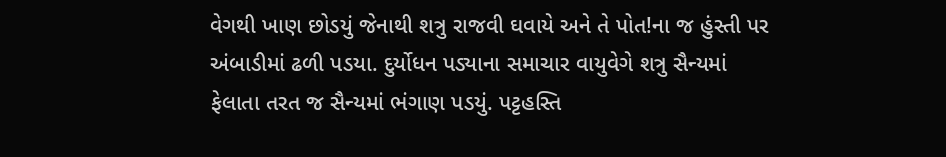વેગથી ખાણ છોડયું જેનાથી શત્રુ રાજવી ઘવાયે અને તે પોત!ના જ હુંસ્તી પર અંબાડીમાં ઢળી પડયા. દુર્યોધન પડ્યાના સમાચાર વાયુવેગે શત્રુ સૈન્યમાં ફેલાતા તરત જ સૈન્યમાં ભંગાણ પડયું. પટ્ટહસ્તિ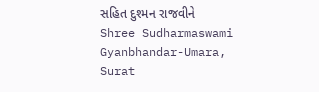સહિત દુશ્મન રાજવીને
Shree Sudharmaswami Gyanbhandar-Umara, Surat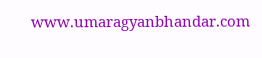www.umaragyanbhandar.com